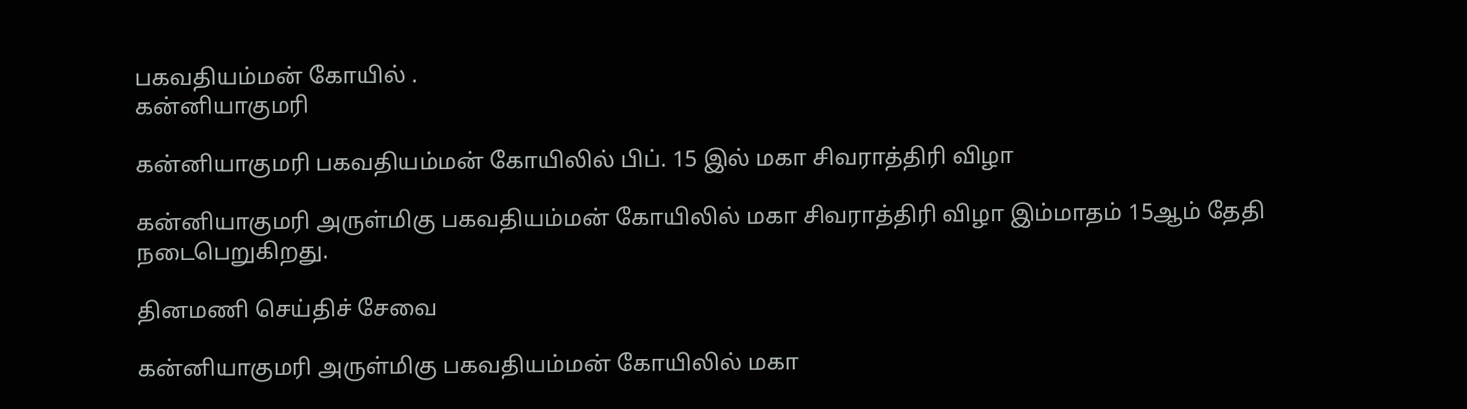பகவதியம்மன் கோயில் .
கன்னியாகுமரி

கன்னியாகுமரி பகவதியம்மன் கோயிலில் பிப். 15 இல் மகா சிவராத்திரி விழா

கன்னியாகுமரி அருள்மிகு பகவதியம்மன் கோயிலில் மகா சிவராத்திரி விழா இம்மாதம் 15ஆம் தேதி நடைபெறுகிறது.

தினமணி செய்திச் சேவை

கன்னியாகுமரி அருள்மிகு பகவதியம்மன் கோயிலில் மகா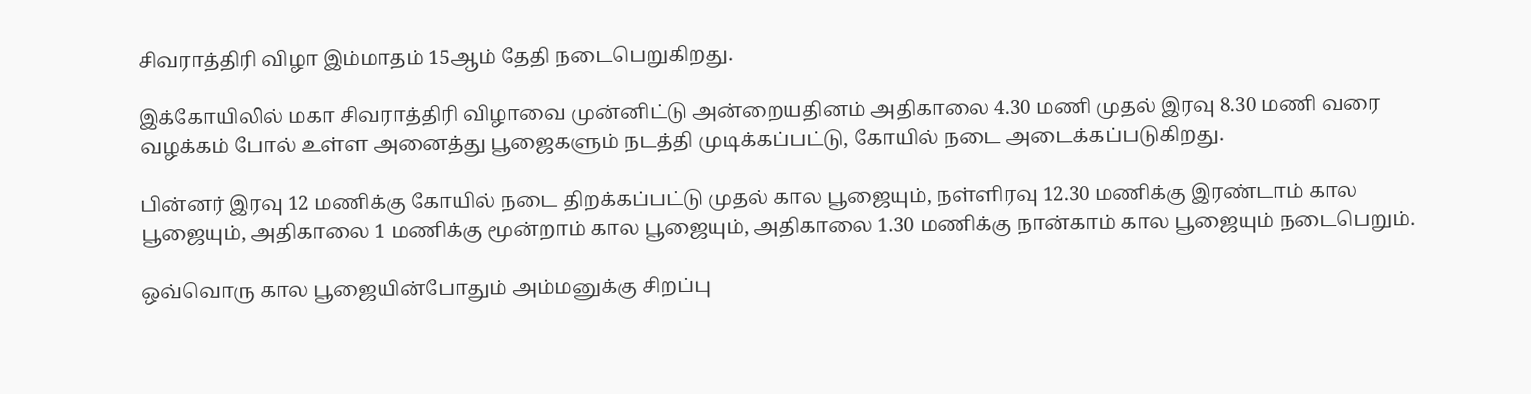சிவராத்திரி விழா இம்மாதம் 15ஆம் தேதி நடைபெறுகிறது.

இக்கோயிலில் மகா சிவராத்திரி விழாவை முன்னிட்டு அன்றையதினம் அதிகாலை 4.30 மணி முதல் இரவு 8.30 மணி வரை வழக்கம் போல் உள்ள அனைத்து பூஜைகளும் நடத்தி முடிக்கப்பட்டு, கோயில் நடை அடைக்கப்படுகிறது.

பின்னர் இரவு 12 மணிக்கு கோயில் நடை திறக்கப்பட்டு முதல் கால பூஜையும், நள்ளிரவு 12.30 மணிக்கு இரண்டாம் கால பூஜையும், அதிகாலை 1 மணிக்கு மூன்றாம் கால பூஜையும், அதிகாலை 1.30 மணிக்கு நான்காம் கால பூஜையும் நடைபெறும்.

ஒவ்வொரு கால பூஜையின்போதும் அம்மனுக்கு சிறப்பு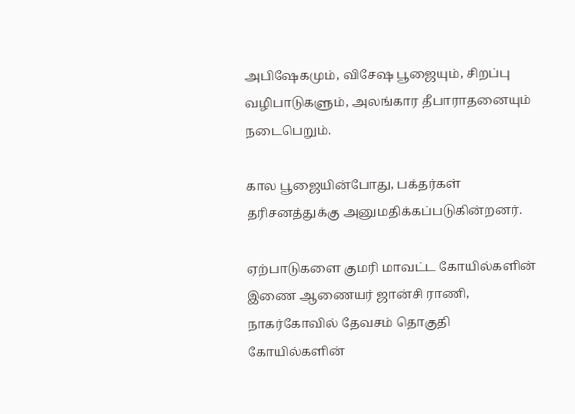அபிஷேகமும், விசேஷ பூஜையும், சிறப்பு வழிபாடுகளும், அலங்கார தீபாராதனையும் நடைபெறும்.

கால பூஜையின்போது, பக்தர்கள் தரிசனத்துக்கு அனுமதிக்கப்படுகின்றனர்.

ஏற்பாடுகளை குமரி மாவட்ட கோயில்களின் இணை ஆணையர் ஜான்சி ராணி, நாகர்கோவில் தேவசம் தொகுதி கோயில்களின்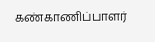கண்காணிப்பாளர்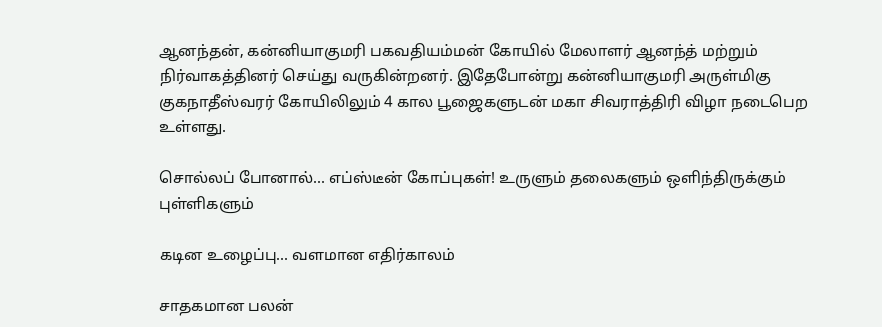ஆனந்தன், கன்னியாகுமரி பகவதியம்மன் கோயில் மேலாளர் ஆனந்த் மற்றும் நிர்வாகத்தினர் செய்து வருகின்றனர். இதேபோன்று கன்னியாகுமரி அருள்மிகு குகநாதீஸ்வரர் கோயிலிலும் 4 கால பூஜைகளுடன் மகா சிவராத்திரி விழா நடைபெற உள்ளது.

சொல்லப் போனால்... எப்ஸ்டீன் கோப்புகள்! உருளும் தலைகளும் ஒளிந்திருக்கும் புள்ளிகளும்

கடின உழைப்பு... வளமான எதிர்காலம்

சாதகமான பலன்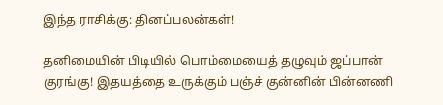இந்த ராசிக்கு: தினப்பலன்கள்!

தனிமையின் பிடியில் பொம்மையைத் தழுவும் ஜப்பான் குரங்கு! இதயத்தை உருக்கும் பஞ்ச் குன்னின் பின்னணி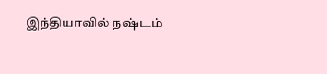இந்தியாவில் நஷ்டம்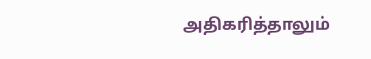அதிகரித்தாலும்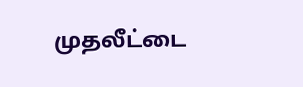முதலீட்டை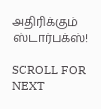அதிரிக்கும் ஸ்டார்பக்ஸ்!

SCROLL FOR NEXT